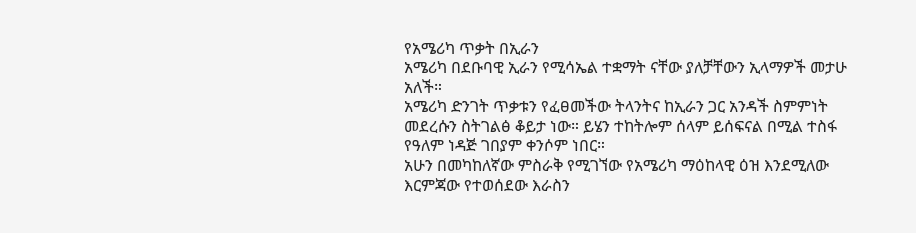የአሜሪካ ጥቃት በኢራን
አሜሪካ በደቡባዊ ኢራን የሚሳኤል ተቋማት ናቸው ያለቻቸውን ኢላማዎች መታሁ አለች።
አሜሪካ ድንገት ጥቃቱን የፈፀመችው ትላንትና ከኢራን ጋር አንዳች ስምምነት መደረሱን ስትገልፅ ቆይታ ነው። ይሄን ተከትሎም ሰላም ይሰፍናል በሚል ተስፋ የዓለም ነዳጅ ገበያም ቀንሶም ነበር።
አሁን በመካከለኛው ምስራቅ የሚገኘው የአሜሪካ ማዕከላዊ ዕዝ እንደሚለው እርምጃው የተወሰደው እራስን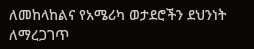ለመከላከልና የአሜሪካ ወታደሮችን ደህንነት ለማረጋገጥ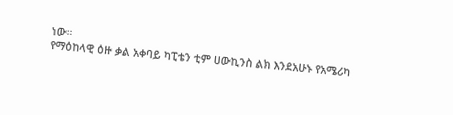ነው።
የማዕከላዊ ዕዙ ቃል አቀባይ ካፒቴን ቲም ሀውኪንስ ልክ እንደአሁኑ የአሜሪካ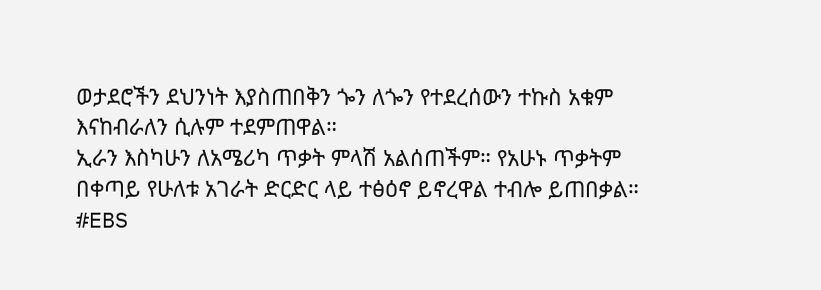ወታደሮችን ደህንነት እያስጠበቅን ጐን ለጐን የተደረሰውን ተኩስ አቁም እናከብራለን ሲሉም ተደምጠዋል።
ኢራን እስካሁን ለአሜሪካ ጥቃት ምላሽ አልሰጠችም። የአሁኑ ጥቃትም በቀጣይ የሁለቱ አገራት ድርድር ላይ ተፅዕኖ ይኖረዋል ተብሎ ይጠበቃል።
#EBS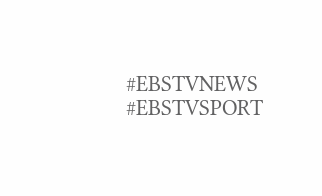#EBSTVNEWS
#EBSTVSPORT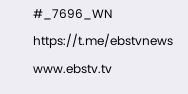#_7696_WN
https://t.me/ebstvnews
www.ebstv.tv